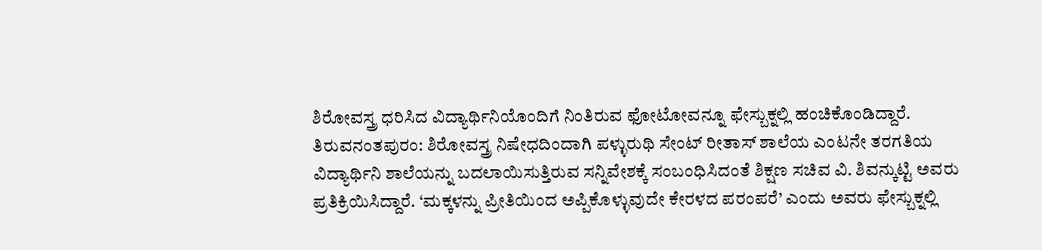ಶಿರೋವಸ್ತ್ರ ಧರಿಸಿದ ವಿದ್ಯಾರ್ಥಿನಿಯೊಂದಿಗೆ ನಿಂತಿರುವ ಫೋಟೋವನ್ನೂ ಫೇಸ್ಬುಕ್ನಲ್ಲಿ ಹಂಚಿಕೊಂಡಿದ್ದಾರೆ.
ತಿರುವನಂತಪುರಂ: ಶಿರೋವಸ್ತ್ರ ನಿಷೇಧದಿಂದಾಗಿ ಪಳ್ಳುರುಥಿ ಸೇಂಟ್ ರೀತಾಸ್ ಶಾಲೆಯ ಎಂಟನೇ ತರಗತಿಯ ವಿದ್ಯಾರ್ಥಿನಿ ಶಾಲೆಯನ್ನು ಬದಲಾಯಿಸುತ್ತಿರುವ ಸನ್ನಿವೇಶಕ್ಕೆ ಸಂಬಂಧಿಸಿದಂತೆ ಶಿಕ್ಷಣ ಸಚಿವ ವಿ. ಶಿವನ್ಕುಟ್ಟಿ ಅವರು ಪ್ರತಿಕ್ರಿಯಿಸಿದ್ದಾರೆ. ‘ಮಕ್ಕಳನ್ನು ಪ್ರೀತಿಯಿಂದ ಅಪ್ಪಿಕೊಳ್ಳುವುದೇ ಕೇರಳದ ಪರಂಪರೆ’ ಎಂದು ಅವರು ಫೇಸ್ಬುಕ್ನಲ್ಲಿ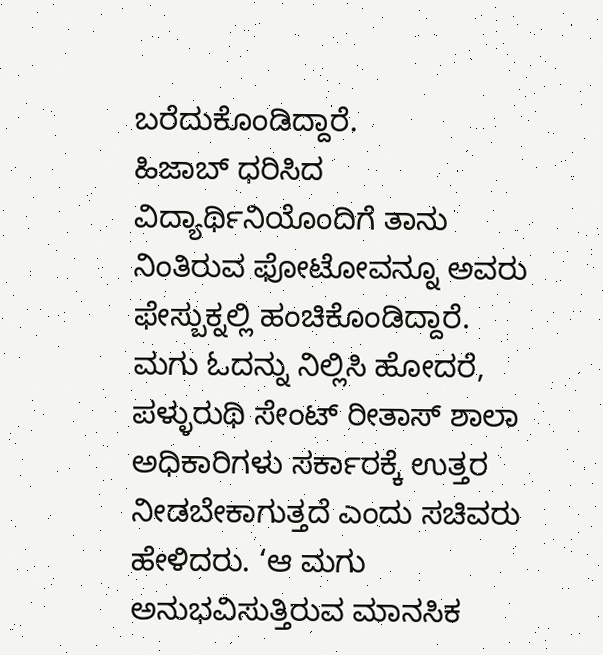ಬರೆದುಕೊಂಡಿದ್ದಾರೆ.
ಹಿಜಾಬ್ ಧರಿಸಿದ ವಿದ್ಯಾರ್ಥಿನಿಯೊಂದಿಗೆ ತಾನು ನಿಂತಿರುವ ಫೋಟೋವನ್ನೂ ಅವರು ಫೇಸ್ಬುಕ್ನಲ್ಲಿ ಹಂಚಿಕೊಂಡಿದ್ದಾರೆ. ಮಗು ಓದನ್ನು ನಿಲ್ಲಿಸಿ ಹೋದರೆ, ಪಳ್ಳುರುಥಿ ಸೇಂಟ್ ರೀತಾಸ್ ಶಾಲಾ ಅಧಿಕಾರಿಗಳು ಸರ್ಕಾರಕ್ಕೆ ಉತ್ತರ ನೀಡಬೇಕಾಗುತ್ತದೆ ಎಂದು ಸಚಿವರು ಹೇಳಿದರು. ‘ಆ ಮಗು ಅನುಭವಿಸುತ್ತಿರುವ ಮಾನಸಿಕ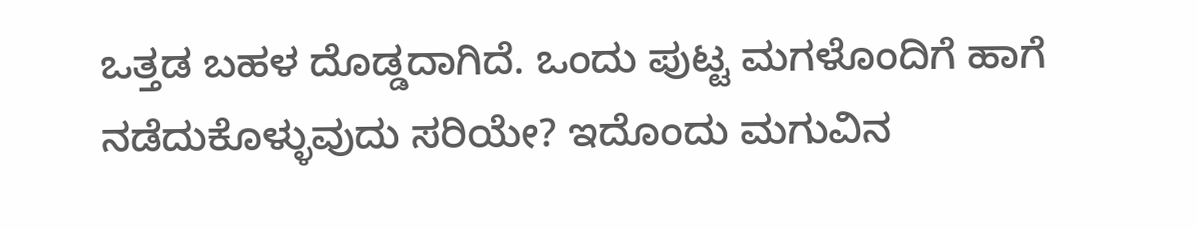ಒತ್ತಡ ಬಹಳ ದೊಡ್ಡದಾಗಿದೆ. ಒಂದು ಪುಟ್ಟ ಮಗಳೊಂದಿಗೆ ಹಾಗೆ ನಡೆದುಕೊಳ್ಳುವುದು ಸರಿಯೇ? ಇದೊಂದು ಮಗುವಿನ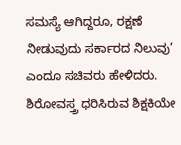ಸಮಸ್ಯೆ ಆಗಿದ್ದರೂ, ರಕ್ಷಣೆ ನೀಡುವುದು ಸರ್ಕಾರದ ನಿಲುವು’ ಎಂದೂ ಸಚಿವರು ಹೇಳಿದರು.
ಶಿರೋವಸ್ತ್ರ ಧರಿಸಿರುವ ಶಿಕ್ಷಕಿಯೇ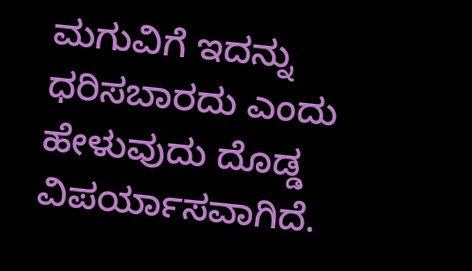ಮಗುವಿಗೆ ಇದನ್ನು ಧರಿಸಬಾರದು ಎಂದು ಹೇಳುವುದು ದೊಡ್ಡ ವಿಪರ್ಯಾಸವಾಗಿದೆ.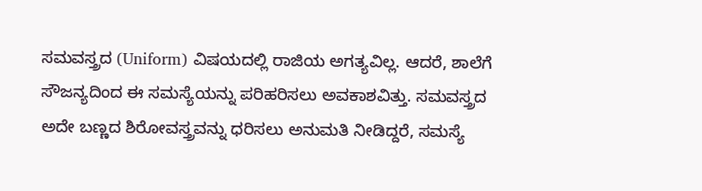ಸಮವಸ್ತ್ರದ (Uniform) ವಿಷಯದಲ್ಲಿ ರಾಜಿಯ ಅಗತ್ಯವಿಲ್ಲ. ಆದರೆ, ಶಾಲೆಗೆ ಸೌಜನ್ಯದಿಂದ ಈ ಸಮಸ್ಯೆಯನ್ನು ಪರಿಹರಿಸಲು ಅವಕಾಶವಿತ್ತು. ಸಮವಸ್ತ್ರದ ಅದೇ ಬಣ್ಣದ ಶಿರೋವಸ್ತ್ರವನ್ನು ಧರಿಸಲು ಅನುಮತಿ ನೀಡಿದ್ದರೆ, ಸಮಸ್ಯೆ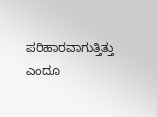ಪರಿಹಾರವಾಗುತ್ತಿತ್ತು ಎಂದೂ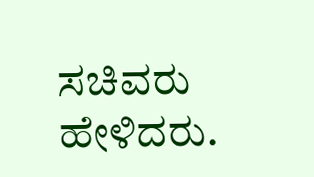ಸಚಿವರು ಹೇಳಿದರು.